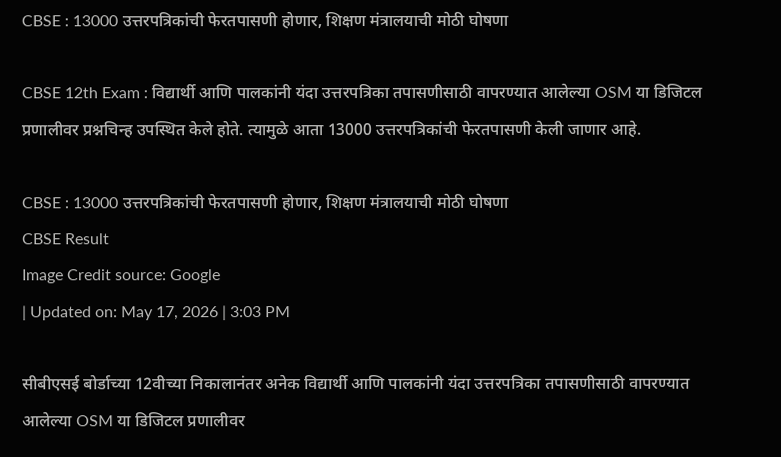CBSE : 13000 उत्तरपत्रिकांची फेरतपासणी होणार, शिक्षण मंत्रालयाची मोठी घोषणा

CBSE 12th Exam : विद्यार्थी आणि पालकांनी यंदा उत्तरपत्रिका तपासणीसाठी वापरण्यात आलेल्या OSM या डिजिटल प्रणालीवर प्रश्नचिन्ह उपस्थित केले होते. त्यामुळे आता 13000 उत्तरपत्रिकांची फेरतपासणी केली जाणार आहे.

CBSE : 13000 उत्तरपत्रिकांची फेरतपासणी होणार, शिक्षण मंत्रालयाची मोठी घोषणा
CBSE Result
Image Credit source: Google
| Updated on: May 17, 2026 | 3:03 PM

सीबीएसई बोर्डाच्या 12वीच्या निकालानंतर अनेक विद्यार्थी आणि पालकांनी यंदा उत्तरपत्रिका तपासणीसाठी वापरण्यात आलेल्या OSM या डिजिटल प्रणालीवर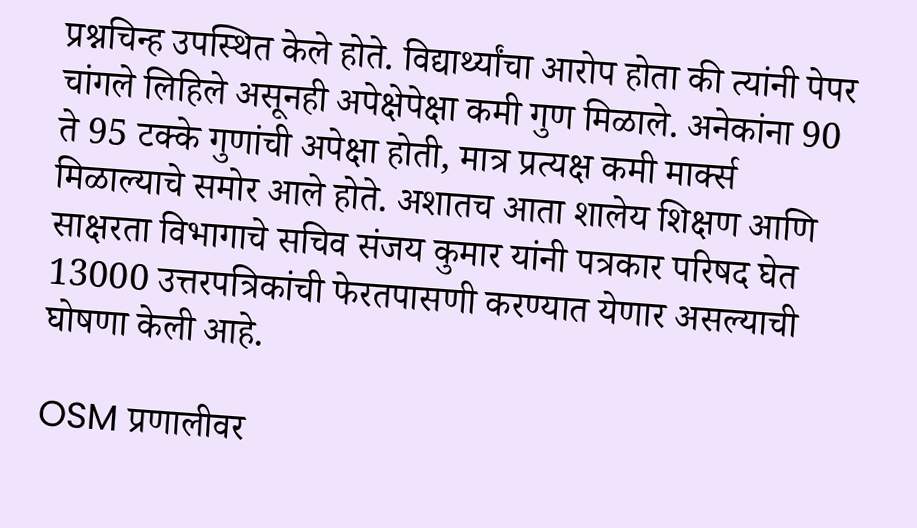प्रश्नचिन्ह उपस्थित केले होते. विद्यार्थ्यांचा आरोप होता की त्यांनी पेपर चांगले लिहिले असूनही अपेक्षेपेक्षा कमी गुण मिळाले. अनेकांना 90 ते 95 टक्के गुणांची अपेक्षा होती, मात्र प्रत्यक्ष कमी मार्क्स मिळाल्याचे समोर आले होते. अशातच आता शालेय शिक्षण आणि साक्षरता विभागाचे सचिव संजय कुमार यांनी पत्रकार परिषद घेत 13000 उत्तरपत्रिकांची फेरतपासणी करण्यात येणार असल्याची घोषणा केली आहे.

OSM प्रणालीवर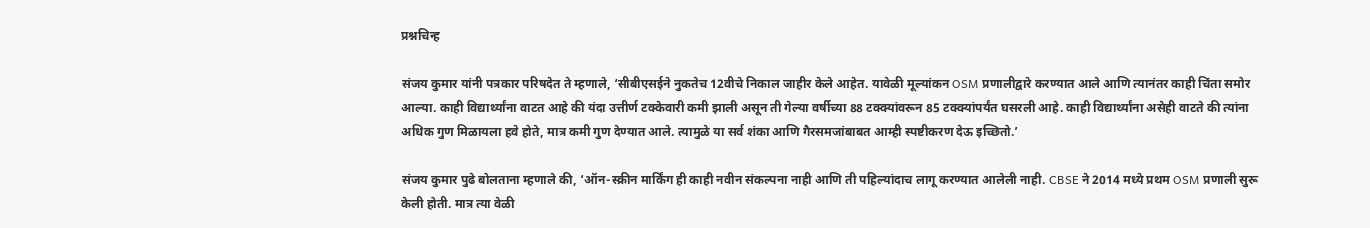प्रश्नचिन्ह

संजय कुमार यांनी पत्रकार परिषदेत ते म्हणाले, ‘सीबीएसईने नुकतेच 12वीचे निकाल जाहीर केले आहेत. यावेळी मूल्यांकन OSM प्रणालीद्वारे करण्यात आले आणि त्यानंतर काही चिंता समोर आल्या. काही विद्यार्थ्यांना वाटत आहे की यंदा उत्तीर्ण टक्केवारी कमी झाली असून ती गेल्या वर्षीच्या 88 टक्क्यांवरून 85 टक्क्यांपर्यंत घसरली आहे. काही विद्यार्थ्यांना असेही वाटते की त्यांना अधिक गुण मिळायला हवे होते, मात्र कमी गुण देण्यात आले. त्यामुळे या सर्व शंका आणि गैरसमजांबाबत आम्ही स्पष्टीकरण देऊ इच्छितो.’

संजय कुमार पुढे बोलताना म्हणाले की, ‘ऑन-स्क्रीन मार्किंग ही काही नवीन संकल्पना नाही आणि ती पहिल्यांदाच लागू करण्यात आलेली नाही. CBSE ने 2014 मध्ये प्रथम OSM प्रणाली सुरू केली होती. मात्र त्या वेळी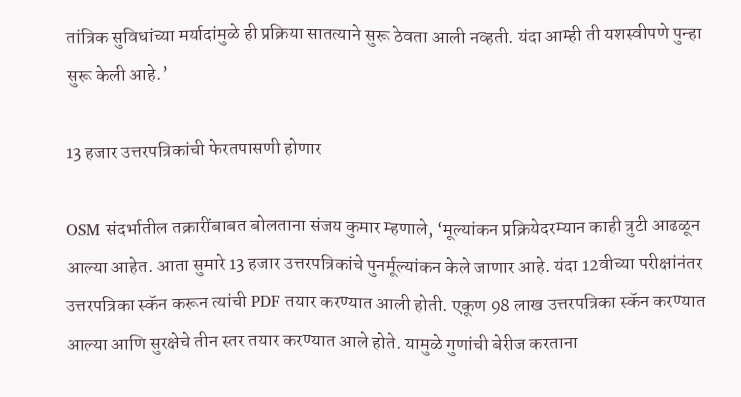तांत्रिक सुविधांच्या मर्यादांमुळे ही प्रक्रिया सातत्याने सुरू ठेवता आली नव्हती. यंदा आम्ही ती यशस्वीपणे पुन्हा सुरू केली आहे.’

13 हजार उत्तरपत्रिकांची फेरतपासणी होणार

OSM संदर्भातील तक्रारींबाबत बोलताना संजय कुमार म्हणाले, ‘मूल्यांकन प्रक्रियेदरम्यान काही त्रुटी आढळून आल्या आहेत. आता सुमारे 13 हजार उत्तरपत्रिकांचे पुनर्मूल्यांकन केले जाणार आहे. यंदा 12वीच्या परीक्षांनंतर उत्तरपत्रिका स्कॅन करून त्यांची PDF तयार करण्यात आली होती. एकूण 98 लाख उत्तरपत्रिका स्कॅन करण्यात आल्या आणि सुरक्षेचे तीन स्तर तयार करण्यात आले होते. यामुळे गुणांची बेरीज करताना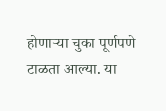होणाऱ्या चुका पूर्णपणे टाळता आल्या. या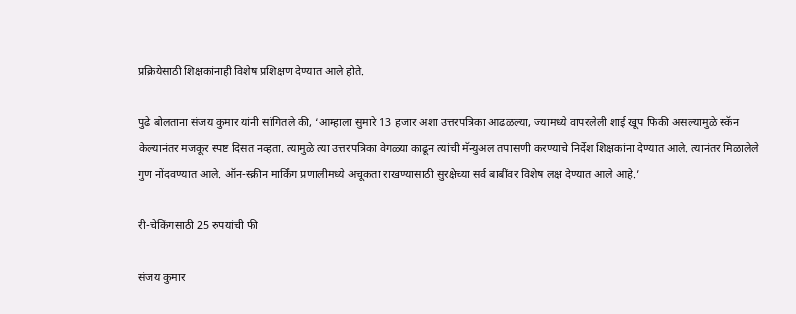प्रक्रियेसाठी शिक्षकांनाही विशेष प्रशिक्षण देण्यात आले होते.

पुढे बोलताना संजय कुमार यांनी सांगितले की, ‘आम्हाला सुमारे 13 हजार अशा उत्तरपत्रिका आढळल्या, ज्यामध्ये वापरलेली शाई खूप फिकी असल्यामुळे स्कॅन केल्यानंतर मजकूर स्पष्ट दिसत नव्हता. त्यामुळे त्या उत्तरपत्रिका वेगळ्या काढून त्यांची मॅन्युअल तपासणी करण्याचे निर्देश शिक्षकांना देण्यात आले. त्यानंतर मिळालेले गुण नोंदवण्यात आले. ऑन-स्क्रीन मार्किंग प्रणालीमध्ये अचूकता राखण्यासाठी सुरक्षेच्या सर्व बाबींवर विशेष लक्ष देण्यात आले आहे.’

री-चेकिंगसाठी 25 रुपयांची फी

संजय कुमार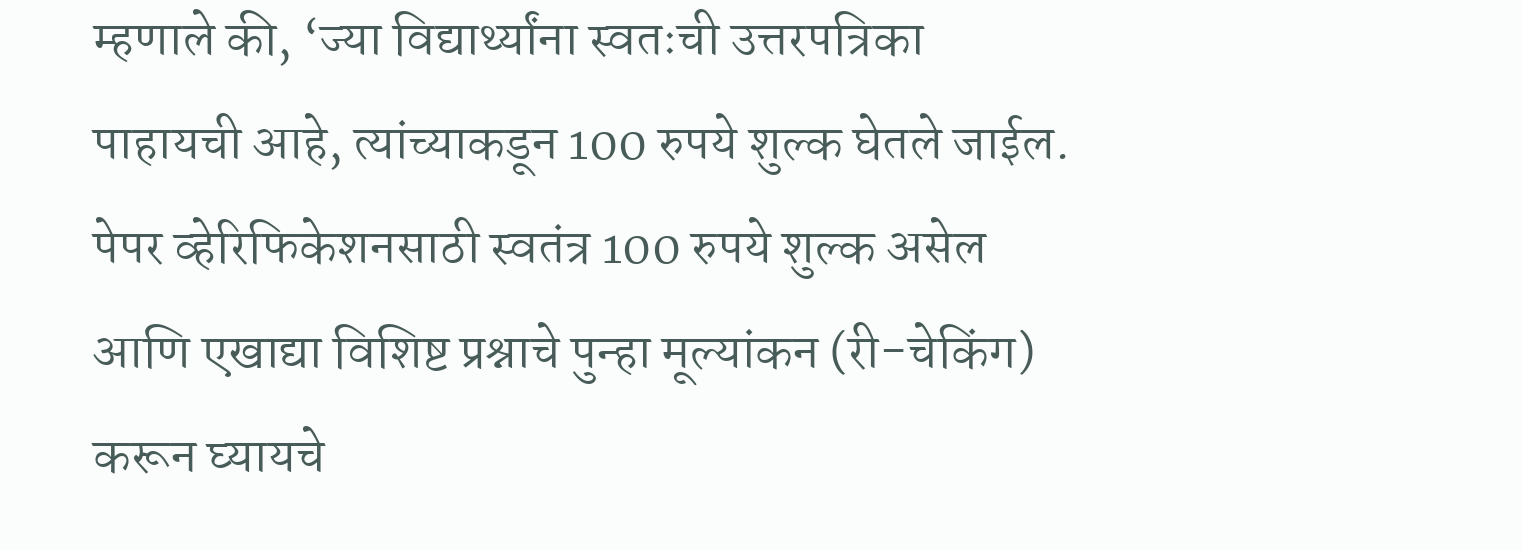म्हणाले की, ‘ज्या विद्यार्थ्यांना स्वतःची उत्तरपत्रिका पाहायची आहे, त्यांच्याकडून 100 रुपये शुल्क घेतले जाईल. पेपर व्हेरिफिकेशनसाठी स्वतंत्र 100 रुपये शुल्क असेल आणि एखाद्या विशिष्ट प्रश्नाचे पुन्हा मूल्यांकन (री-चेकिंग) करून घ्यायचे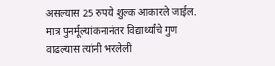असल्यास 25 रुपये शुल्क आकारले जाईल. मात्र पुनर्मूल्यांकनानंतर विद्यार्थ्यांचे गुण वाढल्यास त्यांनी भरलेली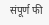संपूर्ण फी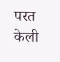परत केली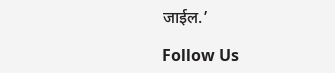जाईल.’

Follow Us